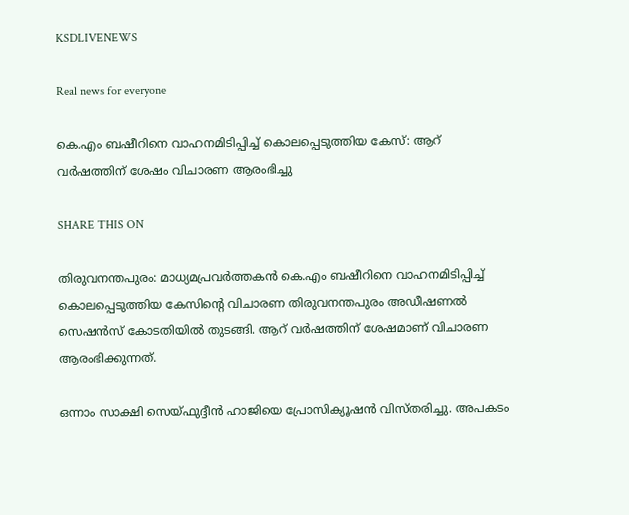KSDLIVENEWS

Real news for everyone

കെ.എം ബഷീറിനെ വാഹനമിടിപ്പിച്ച് കൊലപ്പെടുത്തിയ കേസ്: ആറ് വർഷത്തിന് ശേഷം വിചാരണ ആരംഭിച്ചു

SHARE THIS ON

തിരുവനന്തപുരം: മാധ്യമപ്രവർത്തകൻ കെ.എം ബഷീറിനെ വാഹനമിടിപ്പിച്ച് കൊലപ്പെടുത്തിയ കേസിൻ്റെ വിചാരണ തിരുവനന്തപുരം അഡീഷണൽ സെഷൻസ് കോടതിയിൽ തുടങ്ങി. ആറ് വർഷത്തിന് ശേഷമാണ് വിചാരണ ആരംഭിക്കുന്നത്.

ഒന്നാം സാക്ഷി സെയ്ഫുദ്ദീൻ ഹാജിയെ പ്രോസിക്യൂഷൻ വിസ്തരിച്ചു. അപകടം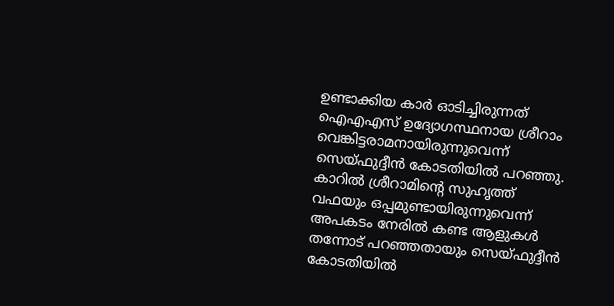ഉണ്ടാക്കിയ കാർ ഓടിച്ചിരുന്നത് ഐഎഎസ് ഉദ്യോഗസ്ഥനായ ശ്രീറാം വെങ്കിട്ടരാമനായിരുന്നുവെന്ന് സെയ്ഫുദ്ദീൻ കോടതിയിൽ പറഞ്ഞു. കാറിൽ ശ്രീറാമിന്റെ സുഹൃത്ത് വഫയും ഒപ്പമുണ്ടായിരുന്നുവെന്ന് അപകടം നേരിൽ കണ്ട ആളുകൾ തന്നോട് പറഞ്ഞതായും സെയ്ഫുദ്ദീൻ കോടതിയിൽ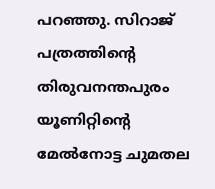പറഞ്ഞു. സിറാജ് പത്രത്തിന്റെ തിരുവനന്തപുരം യൂണിറ്റിന്റെ മേൽനോട്ട ചുമതല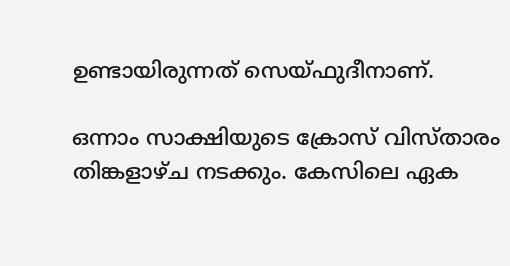ഉണ്ടായിരുന്നത് സെയ്ഫുദീനാണ്.

ഒന്നാം സാക്ഷിയുടെ ക്രോസ് വിസ്താരം തിങ്കളാഴ്ച നടക്കും. കേസിലെ ഏക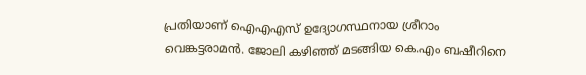പ്രതിയാണ് ഐഎഎസ് ഉദ്യോഗസ്ഥനായ ശ്രീറാം വെങ്കട്ടരാമൻ. ജോലി കഴിഞ്ഞ് മടങ്ങിയ കെ.എം ബഷീറിനെ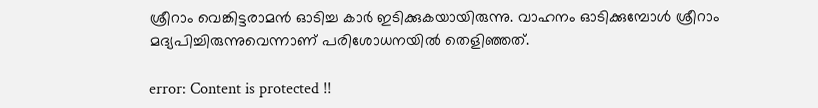ശ്രീറാം വെങ്കിട്ടരാമൻ ഓടിച്ച കാർ ഇടിക്കുകയായിരുന്നു. വാഹനം ഓടിക്കുമ്പോൾ ശ്രീറാം മദ്യപിച്ചിരുന്നുവെന്നാണ് പരിശോധനയിൽ തെളിഞ്ഞത്.

error: Content is protected !!